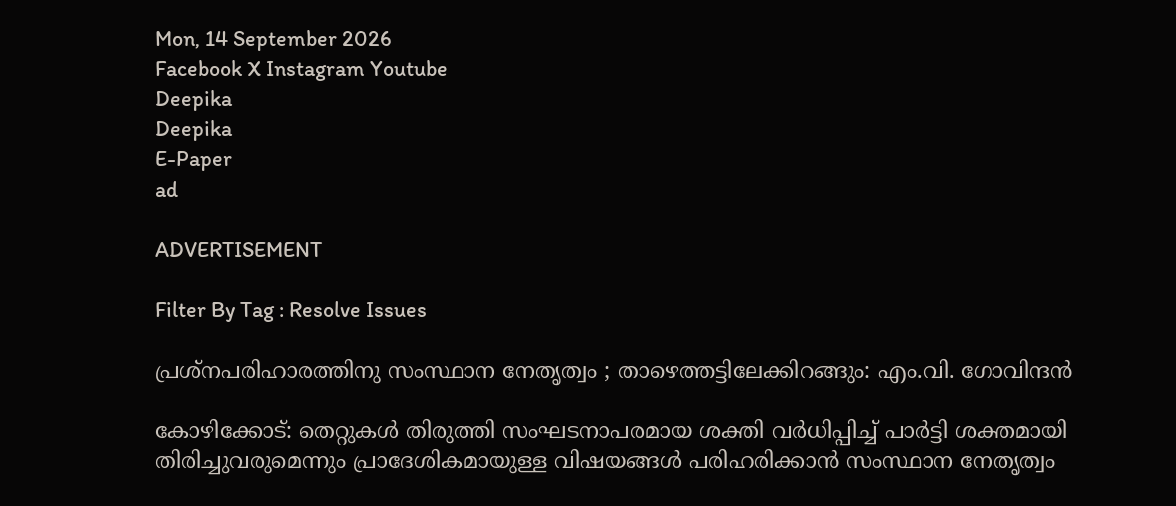Mon, 14 September 2026
Facebook X Instagram Youtube
Deepika
Deepika
E-Paper
ad

ADVERTISEMENT

Filter By Tag : Resolve Issues

പ്രശ്‌നപരിഹാരത്തിനു സംസ്ഥാന നേതൃത്വം ; താഴെത്തട്ടിലേക്കിറങ്ങും: എം.വി. ഗോവിന്ദന്‍

കോഴിക്കോട്: തെറ്റുകള്‍ തിരുത്തി സംഘടനാപരമായ ശക്തി വര്‍ധിപ്പിച്ച് പാര്‍ട്ടി ശക്തമായി തിരിച്ചുവരുമെന്നും പ്രാദേശികമായുള്ള വിഷയങ്ങള്‍ പരിഹരിക്കാന്‍ സംസ്ഥാന നേതൃത്വം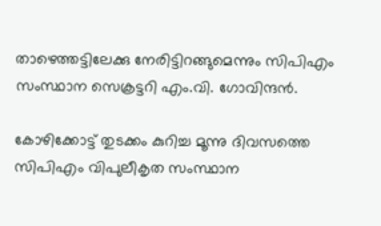താഴെത്തട്ടിലേക്കു നേരിട്ടിറങ്ങുമെന്നും സിപിഎം സംസ്ഥാന സെക്രട്ടറി എം.വി. ഗോവിന്ദന്‍.

കോഴിക്കോട്ട് തുടക്കം കുറിച്ച മൂന്നു ദിവസത്തെ സിപിഎം വിപുലീകൃത സംസ്ഥാന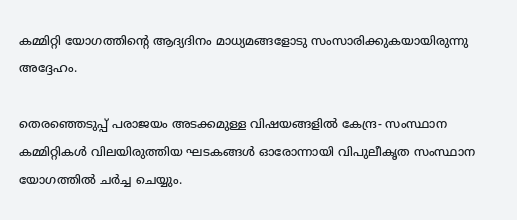കമ്മിറ്റി യോഗത്തിന്‍റെ ആദ്യദിനം മാധ്യമങ്ങളോടു സംസാരിക്കുകയായിരുന്നു അദ്ദേഹം.

തെരഞ്ഞെടുപ്പ് പരാജയം അടക്കമുള്ള വിഷയങ്ങളില്‍ കേന്ദ്ര- സംസ്ഥാന കമ്മിറ്റികള്‍ വിലയിരുത്തിയ ഘടകങ്ങള്‍ ഓരോന്നായി വിപുലീകൃത സംസ്ഥാന യോഗത്തില്‍ ചര്‍ച്ച ചെയ്യും.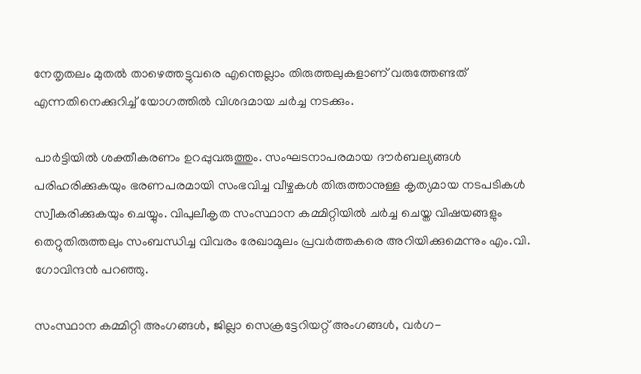നേതൃതലം മുതല്‍ താഴെത്തട്ടുവരെ എന്തെല്ലാം തിരുത്തലുകളാണ് വരുത്തേണ്ടത് എന്നതിനെക്കുറിച്ച് യോഗത്തില്‍ വിശദമായ ചര്‍ച്ച നടക്കും.

പാര്‍ട്ടിയില്‍ ശക്തീകരണം ഉറപ്പുവരുത്തും. സംഘടനാപരമായ ദൗര്‍ബല്യങ്ങള്‍ പരിഹരിക്കുകയും ഭരണപരമായി സംഭവിച്ച വീഴ്ചകള്‍ തിരുത്താനുള്ള കൃത്യമായ നടപടികള്‍ സ്വീകരിക്കുകയും ചെയ്യും. വിപുലീകൃത സംസ്ഥാന കമ്മിറ്റിയില്‍ ചര്‍ച്ച ചെയ്ത വിഷയങ്ങളും തെറ്റുതിരുത്തലും സംബന്ധിച്ച വിവരം രേഖാമൂലം പ്രവര്‍ത്തകരെ അറിയിക്കുമെന്നും എം.വി. ഗോവിന്ദന്‍ പറഞ്ഞു.

സംസ്ഥാന കമ്മിറ്റി അംഗങ്ങള്‍, ജില്ലാ സെക്രട്ടേറിയറ്റ് അംഗങ്ങള്‍, വര്‍ഗ-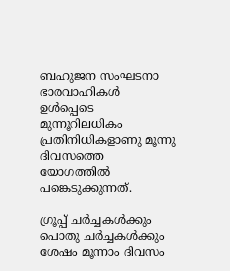ബഹുജന സംഘടനാ ഭാരവാഹികള്‍ ഉള്‍പ്പെടെ മുന്നൂറിലധികം പ്രതിനിധികളാണു മൂന്നു ദിവസത്തെ യോഗത്തില്‍ പങ്കെടുക്കുന്നത്.

ഗ്രൂപ്പ് ചര്‍ച്ചകള്‍ക്കും പൊതു ചര്‍ച്ചകള്‍ക്കും ശേഷം മൂന്നാം ദിവസം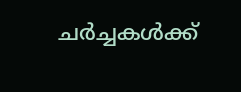ചര്‍ച്ചകള്‍ക്ക്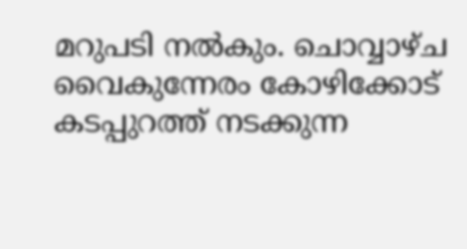മറുപടി നല്‍കും. ചൊവ്വാഴ്ച വൈകുന്നേരം കോഴിക്കോട് കടപ്പുറത്ത് നടക്കുന്ന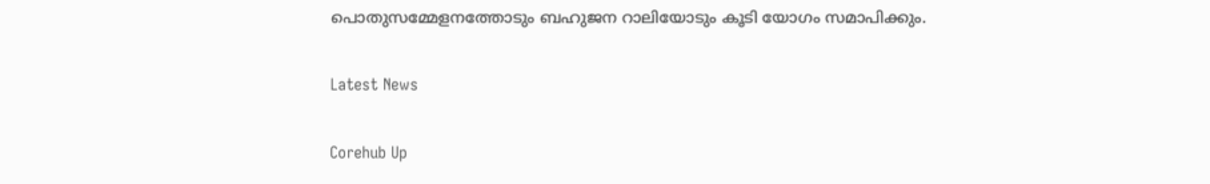പൊതുസമ്മേളനത്തോടും ബഹുജന റാലിയോടും കൂടി യോഗം സമാപിക്കും.

Latest News

Corehub Up